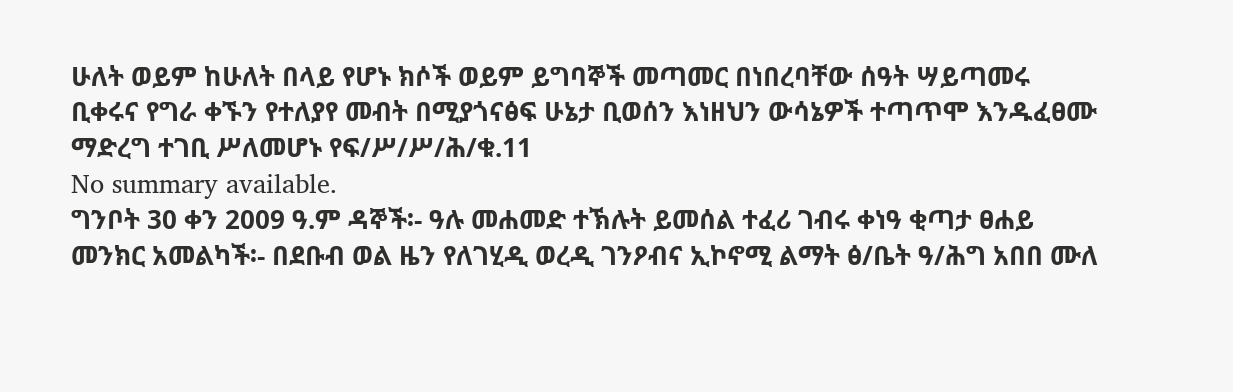ሁለት ወይም ከሁለት በላይ የሆኑ ክሶች ወይም ይግባኞች መጣመር በነበረባቸው ሰዓት ሣይጣመሩ ቢቀሩና የግራ ቀኙን የተለያየ መብት በሚያጎናፅፍ ሁኔታ ቢወሰን እነዘህን ውሳኔዎች ተጣጥሞ እንዱፈፀሙ ማድረግ ተገቢ ሥለመሆኑ የፍ/ሥ/ሥ/ሕ/ቁ.11
No summary available.
ግንቦት 30 ቀን 2009 ዓ.ም ዳኞች፡- ዓሉ መሐመድ ተኽሉት ይመሰል ተፈሪ ገብሩ ቀነዓ ቂጣታ ፀሐይ መንክር አመልካች፡- በደቡብ ወል ዜን የለገሂዲ ወረዲ ገንዖብና ኢኮኖሚ ልማት ፅ/ቤት ዓ/ሕግ አበበ ሙለ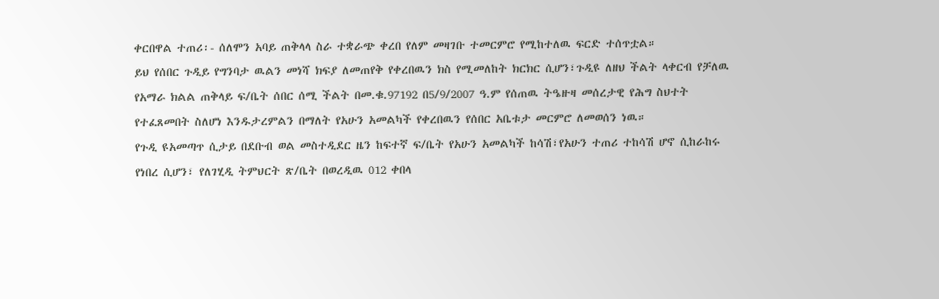ቀርበዋል ተጠሪ፡- ሰለሞን አባይ ጠቅላላ ስራ ተቋራጭ ቀረበ የለም መዛገቡ ተመርምሮ የሚከተለዉ ፍርድ ተሰጥቷል።
ይህ የሰበር ጉዲይ የግንባታ ዉልን መነሻ ክፍያ ለመጠየቅ የቀረበዉን ክስ የሚመለከት ክርክር ሲሆን፣ጉዲዩ ለዘህ ችልት ላቀርብ የቻለዉ የአማራ ክልል ጠቅላይ ፍ/ቤት ሰበር ሰሚ ችልት በመ.ቁ.97192 በ5/9/2007 ዓ.ም የሰጠዉ ትዔዙዛ መሰረታዊ የሕግ ስህተት የተፈጸመበት ስለሆነ እንዱታረምልን በማለት የአሁን አመልካች የቀረበዉን የሰበር አቤቱታ መርምሮ ለመወሰን ነዉ።
የጉዲ ዩአመጣጥ ሲታይ በደቡብ ወል መስተዲደር ዜን ከፍተኛ ፍ/ቤት የአሁን አመልካች ከሳሽ፣የአሁን ተጠሪ ተከሳሽ ሆኖ ሲከራከሩ የነበረ ሲሆን፣ የለገሂዲ ትምህርት ጽ/ቤት በወረዲዉ 012 ቀበላ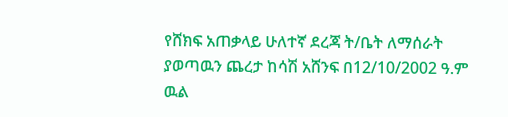የሸክፍ አጠቃላይ ሁለተኛ ደረጃ ት/ቤት ለማሰራት ያወጣዉን ጨረታ ከሳሽ አሸንፍ በ12/10/2002 ዓ.ም ዉል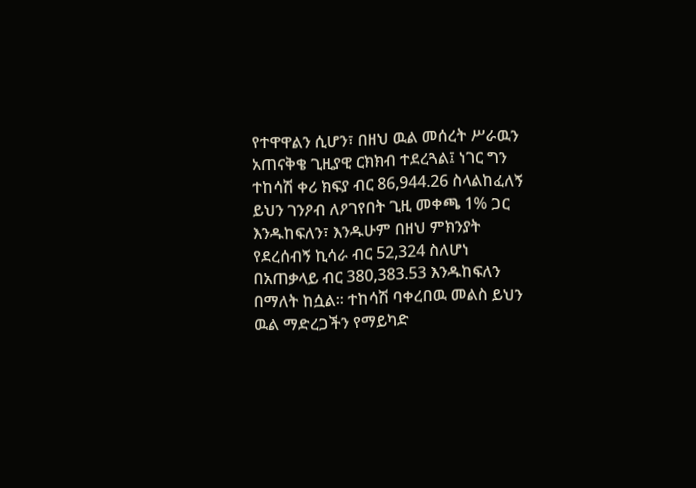የተዋዋልን ሲሆን፣ በዘህ ዉል መሰረት ሥራዉን አጠናቅቄ ጊዚያዊ ርክክብ ተደረጓል፤ ነገር ግን ተከሳሽ ቀሪ ክፍያ ብር 86,944.26 ስላልከፈለኝ ይህን ገንዖብ ለዖገየበት ጊዚ መቀጫ 1% ጋር እንዱከፍለን፣ እንዱሁም በዘህ ምክንያት የደረሰብኝ ኪሳራ ብር 52,324 ስለሆነ በአጠቃላይ ብር 380,383.53 እንዱከፍለን በማለት ከሷል። ተከሳሽ ባቀረበዉ መልስ ይህን ዉል ማድረጋችን የማይካድ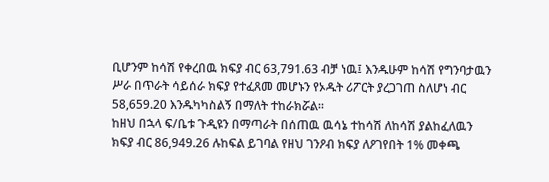ቢሆንም ከሳሽ የቀረበዉ ክፍያ ብር 63,791.63 ብቻ ነዉ፤ እንዱሁም ከሳሽ የግንባታዉን ሥራ በጥራት ሳይሰራ ክፍያ የተፈጸመ መሆኑን የኦዱት ሪፖርት ያረጋገጠ ስለሆነ ብር 58,659.20 እንዱካካስልኝ በማለት ተከራክሯል።
ከዘህ በኋላ ፍ/ቤቱ ጉዲዩን በማጣራት በሰጠዉ ዉሳኔ ተከሳሽ ለከሳሽ ያልከፈለዉን ክፍያ ብር 86,949.26 ሉከፍል ይገባል የዘህ ገንዖብ ክፍያ ለዖገየበት 1% መቀጫ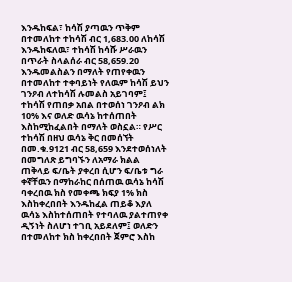እንዱከፍል፣ ከሳሽ ያጣዉን ጥቅም በተመለከተ ተከሳሽ ብር 1,683.00 ለከሳሽ እንዱከፍለዉ፣ ተከሳሽ ከሳሹ ሥራዉን በጥራት ስላልሰራ ብር 58,659.20 እንዱመልስልን በማለት የጠየቀዉን በተመለከተ ተቀባይነት የለዉም ከሳሽ ይህን ገንዖብ ለተከሳሽ ሉመልስ አይገባም፤ ተከሳሽ የጠበቃ አበል በተወሰነ ገንዖብ ልክ 10% እና ወለድ ዉሳኔ ከተሰጠበት እስከሚከፈልበት በማለት ወስኗል። የሥር ተከሳሽ በዘህ ዉሳኔ ቅር በመሰኘት በመ.ቁ.9121 ብር 58,659 እንደተወሰነለት በመግለጽ ይግባኙን ለአማራ ክልል ጠቅላይ ፍ/ቤት ያቀረበ ሲሆን ፍ/ቤቱ ግራ ቀኛቸዉን በማከራከር በሰጠዉ ዉሳኔ ከሳሽ ባቀረበዉ ክስ የመቀጫ ክፍያ 1% ክስ እስከቀረበበት እንዱከፈል ጠይቆ እያለ ዉሳኔ እስከተሰጠበት የተባለዉ ያልተጠየቀ ዲኝነት ስለሆነ ተገቢ አይደለም፤ ወለድን በተመለከተ ክስ ከቀረበበት ጀምሮ እስከ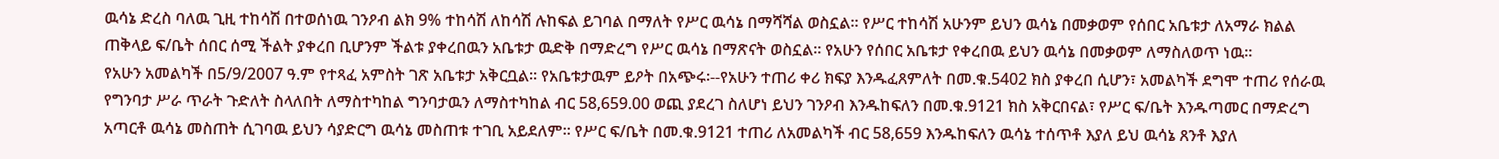ዉሳኔ ድረስ ባለዉ ጊዚ ተከሳሽ በተወሰነዉ ገንዖብ ልክ 9% ተከሳሽ ለከሳሽ ሉከፍል ይገባል በማለት የሥር ዉሳኔ በማሻሻል ወስኗል። የሥር ተከሳሽ አሁንም ይህን ዉሳኔ በመቃወም የሰበር አቤቱታ ለአማራ ክልል ጠቅላይ ፍ/ቤት ሰበር ሰሚ ችልት ያቀረበ ቢሆንም ችልቱ ያቀረበዉን አቤቱታ ዉድቅ በማድረግ የሥር ዉሳኔ በማጽናት ወስኗል። የአሁን የሰበር አቤቱታ የቀረበዉ ይህን ዉሳኔ በመቃወም ለማስለወጥ ነዉ።
የአሁን አመልካች በ5/9/2007 ዓ.ም የተጻፈ አምስት ገጽ አቤቱታ አቅርቧል። የአቤቱታዉም ይዖት በአጭሩ፡--የአሁን ተጠሪ ቀሪ ክፍያ እንዱፈጸምለት በመ.ቁ.5402 ክስ ያቀረበ ሲሆን፣ አመልካች ደግሞ ተጠሪ የሰራዉ የግንባታ ሥራ ጥራት ጉድለት ስላለበት ለማስተካከል ግንባታዉን ለማስተካከል ብር 58,659.00 ወጪ ያደረገ ስለሆነ ይህን ገንዖብ እንዱከፍለን በመ.ቁ.9121 ክስ አቅርበናል፣ የሥር ፍ/ቤት እንዱጣመር በማድረግ አጣርቶ ዉሳኔ መስጠት ሲገባዉ ይህን ሳያድርግ ዉሳኔ መስጠቱ ተገቢ አይደለም። የሥር ፍ/ቤት በመ.ቁ.9121 ተጠሪ ለአመልካች ብር 58,659 እንዱከፍለን ዉሳኔ ተሰጥቶ እያለ ይህ ዉሳኔ ጸንቶ እያለ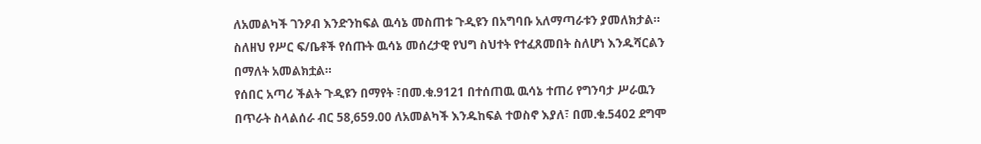ለአመልካች ገንዖብ እንድንከፍል ዉሳኔ መስጠቱ ጉዲዩን በአግባቡ አለማጣራቱን ያመለክታል። ስለዘህ የሥር ፍ/ቤቶች የሰጡት ዉሳኔ መሰረታዊ የህግ ስህተት የተፈጸመበት ስለሆነ እንዱሻርልን በማለት አመልክቷል።
የሰበር አጣሪ ችልት ጉዲዩን በማየት ፣በመ.ቁ.9121 በተሰጠዉ ዉሳኔ ተጠሪ የግንባታ ሥራዉን በጥራት ስላልሰራ ብር 58,659.00 ለአመልካች እንዱከፍል ተወስኖ እያለ፣ በመ.ቁ.5402 ደግሞ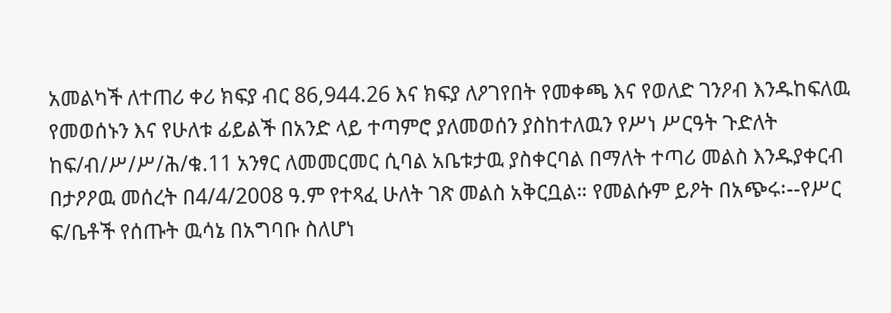አመልካች ለተጠሪ ቀሪ ክፍያ ብር 86,944.26 እና ክፍያ ለዖገየበት የመቀጫ እና የወለድ ገንዖብ እንዱከፍለዉ የመወሰኑን እና የሁለቱ ፊይልች በአንድ ላይ ተጣምሮ ያለመወሰን ያስከተለዉን የሥነ ሥርዓት ጉድለት ከፍ/ብ/ሥ/ሥ/ሕ/ቁ.11 አንፃር ለመመርመር ሲባል አቤቱታዉ ያስቀርባል በማለት ተጣሪ መልስ እንዱያቀርብ በታዖዖዉ መሰረት በ4/4/2008 ዓ.ም የተጻፈ ሁለት ገጽ መልስ አቅርቧል። የመልሱም ይዖት በአጭሩ፡--የሥር ፍ/ቤቶች የሰጡት ዉሳኔ በአግባቡ ስለሆነ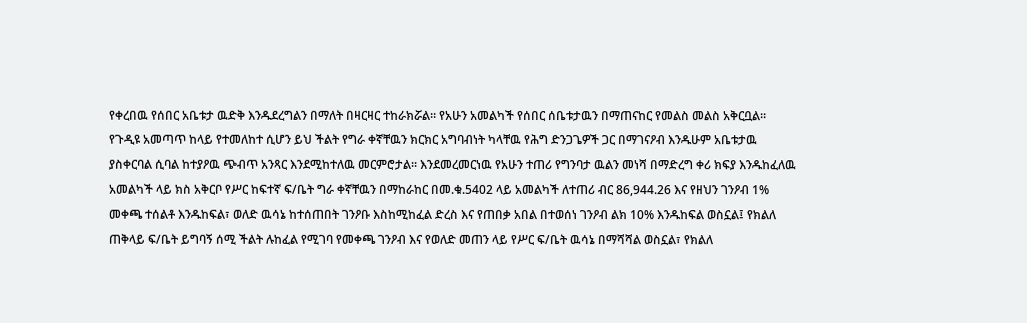የቀረበዉ የሰበር አቤቱታ ዉድቅ እንዱደረግልን በማለት በዛርዛር ተከራክሯል። የአሁን አመልካች የሰበር ሰቤቱታዉን በማጠናከር የመልስ መልስ አቅርቧል።
የጉዲዩ አመጣጥ ከላይ የተመለከተ ሲሆን ይህ ችልት የግራ ቀኛቸዉን ክርክር አግባብነት ካላቸዉ የሕግ ድንጋጌዎች ጋር በማገናዖብ እንዱሁም አቤቱታዉ ያስቀርባል ሲባል ከተያዖዉ ጭብጥ አንጻር እንደሚከተለዉ መርምሮታል። እንደመረመርነዉ የአሁን ተጠሪ የግንባታ ዉልን መነሻ በማድረግ ቀሪ ክፍያ እንዱከፈለዉ አመልካች ላይ ክስ አቅርቦ የሥር ከፍተኛ ፍ/ቤት ግራ ቀኛቸዉን በማከራከር በመ.ቁ.5402 ላይ አመልካች ለተጠሪ ብር 86,944.26 እና የዘህን ገንዖብ 1% መቀጫ ተሰልቶ እንዱከፍል፣ ወለድ ዉሳኔ ከተሰጠበት ገንዖቡ እስከሚከፈል ድረስ እና የጠበቃ አበል በተወሰነ ገንዖብ ልክ 10% እንዱከፍል ወስኗል፤ የክልለ ጠቅላይ ፍ/ቤት ይግባኝ ሰሚ ችልት ሉከፈል የሚገባ የመቀጫ ገንዖብ እና የወለድ መጠን ላይ የሥር ፍ/ቤት ዉሳኔ በማሻሻል ወስኗል፣ የክልለ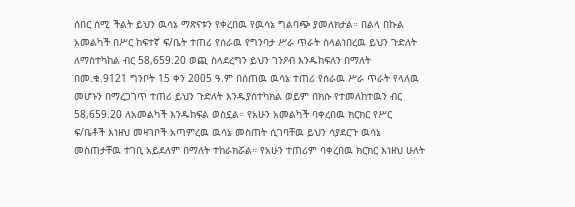ሰበር ሰሚ ችልት ይህን ዉሳኔ ማጽናቱን የቀረበዉ የዉሳኔ ግልባጭ ያመለክታል። በልላ በኩል አመልካች በሥር ከፍተኛ ፍ/ቤት ተጠሪ የሰራዉ የግንባታ ሥራ ጥራት ስላልነበረዉ ይህን ጉድለት ለማስተካከል ብር 58,659.20 ወጪ ስላደረግን ይህን ገንዖብ እንዱከፍለን በማለት በመ.ቁ.9121 ግንቦት 15 ቀን 2005 ዓ.ም በሰጠዉ ዉሳኔ ተጠሪ የሰራዉ ሥራ ጥራት የላለዉ መሆኑን በማረጋገጥ ተጠሪ ይህን ጉድለት እንዱያስተካክል ወይም በክሱ የተመለከተዉን ብር 58,659.20 ለአመልካች እንዱከፍል ወስኗል። የአሁን አመልካች ባቀረበዉ ክርክር የሥር ፍ/ቤቶች እነዘህ መዛገቦች አጣምረዉ ዉሳኔ መስጠት ሲገባቸዉ ይህን ሳያደርጉ ዉሳኔ መስጠታቸዉ ተገቢ አይደለም በማለት ተከራክሯል። የአሁን ተጠሪም ባቀረበዉ ክርክር እነዘህ ሁለት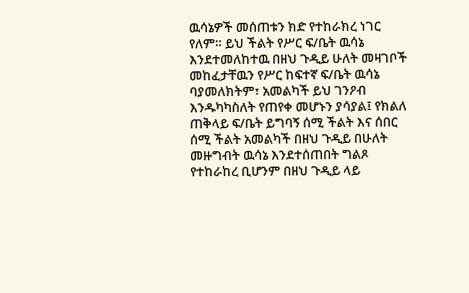ዉሳኔዎች መሰጠቱን ክድ የተከራክረ ነገር የለም። ይህ ችልት የሥር ፍ/ቤት ዉሳኔ እንደተመለከተዉ በዘህ ጉዲይ ሁለት መዛገቦች መከፈታቸዉን የሥር ከፍተኛ ፍ/ቤት ዉሳኔ ባያመለክትም፣ አመልካች ይህ ገንዖብ እንዱካካስለት የጠየቀ መሆኑን ያሳያል፤ የክልለ ጠቅላይ ፍ/ቤት ይግባኝ ሰሚ ችልት እና ሰበር ሰሚ ችልት አመልካች በዘህ ጉዲይ በሁለት መዙግብት ዉሳኔ እንደተሰጠበት ግልጾ የተከራከረ ቢሆንም በዘህ ጉዲይ ላይ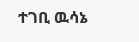ተገቢ ዉሳኔ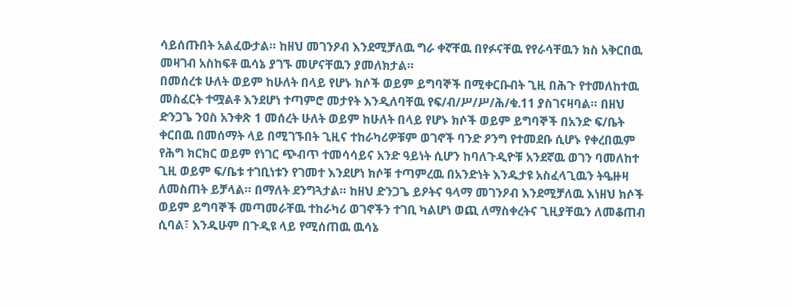ሳይሰጡበት አልፈውታል። ከዘህ መገንዖብ እንደሚቻለዉ ግራ ቀኛቸዉ በየፉናቸዉ የየራሳቸዉን ክስ አቅርበዉ መዛገብ አስከፍቶ ዉሳኔ ያገኙ መሆናቸዉን ያመለክታል።
በመሰረቱ ሁለት ወይም ከሁለት በላይ የሆኑ ክሶች ወይም ይግባኞች በሚቀርቡብት ጊዚ በሕጉ የተመለከተዉ መስፈርት ተሟልቶ እንደሆነ ተጣምሮ መታየት እንዲለባቸዉ የፍ/ብ/ሥ/ሥ/ሕ/ቁ.11 ያስገናዛባል። በዘህ ድንጋጌ ንዐስ አንቀጽ 1 መሰረት ሁለት ወይም ከሁለት በላይ የሆኑ ክሶች ወይም ይግባኞች በአንድ ፍ/ቤት ቀርበዉ በመሰማት ላይ በሚገኙበት ጊዚና ተከራካሪዎቹም ወገኖች ባንድ ዖንግ የተመደቡ ሲሆኑ የቀረበዉም የሕግ ክርክር ወይም የነገር ጭብጥ ተመሳሳይና አንድ ዓይነት ሲሆን ከባለጉዲዮቹ አንደኛዉ ወገን ባመለከተ ጊዚ ወይም ፍ/ቤቱ ተገቢነቱን የገመተ እንደሆነ ክሶቹ ተጣምረዉ በአንድነት እንዱታዩ አስፈላጊዉን ትዔዙዛ ለመስጠት ይቻላል። በማለት ደንግጓታል። ከዘህ ድንጋጌ ይዖትና ዓላማ መገንዖብ እንደሚቻለዉ እነዘህ ክሶች ወይም ይግባኞች መጣመራቸዉ ተከራካሪ ወገኖችን ተገቢ ካልሆነ ወጪ ለማስቀረትና ጊዚያቸዉን ለመቆጠብ ሲባል፣ እንዱሁም በጉዲዩ ላይ የሚሰጠዉ ዉሳኔ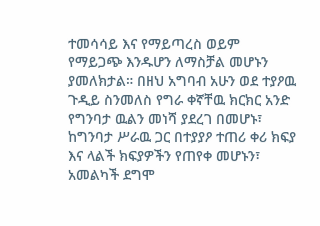ተመሳሳይ እና የማይጣረስ ወይም የማይጋጭ እንዱሆን ለማስቻል መሆኑን ያመለክታል። በዘህ አግባብ አሁን ወደ ተያዖዉ ጉዲይ ስንመለስ የግራ ቀኛቸዉ ክርክር አንድ የግንባታ ዉልን መነሻ ያደረገ በመሆኑ፣ ከግንባታ ሥራዉ ጋር በተያያዖ ተጠሪ ቀሪ ክፍያ እና ላልች ክፍያዎችን የጠየቀ መሆኑን፣ አመልካች ደግሞ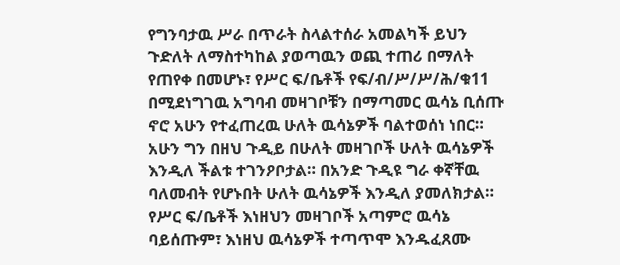የግንባታዉ ሥራ በጥራት ስላልተሰራ አመልካች ይህን ጉድለት ለማስተካከል ያወጣዉን ወጪ ተጠሪ በማለት የጠየቀ በመሆኑ፣ የሥር ፍ/ቤቶች የፍ/ብ/ሥ/ሥ/ሕ/ቁ11 በሚደነግገዉ አግባብ መዛገቦቹን በማጣመር ዉሳኔ ቢሰጡ ኖሮ አሁን የተፈጠረዉ ሁለት ዉሳኔዎች ባልተወሰነ ነበር። አሁን ግን በዘህ ጉዲይ በሁለት መዛገቦች ሁለት ዉሳኔዎች እንዲለ ችልቱ ተገንዖቦታል። በአንድ ጉዲዩ ግራ ቀኛቸዉ ባለመብት የሆኑበት ሁለት ዉሳኔዎች እንዲለ ያመለክታል። የሥር ፍ/ቤቶች እነዘህን መዛገቦች አጣምሮ ዉሳኔ ባይሰጡም፣ እነዘህ ዉሳኔዎች ተጣጥሞ እንዱፈጸሙ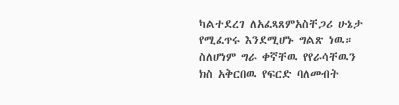ካልተደረገ ለአፈጻጸምአስቸጋሪ ሁኔታ የሚፈጥሩ እንደሚሆኑ ግልጽ ነዉ። ስለሆነም ግራ ቀኛቸዉ የየራሳቸዉን ክስ አቅርበዉ የፍርድ ባለመብት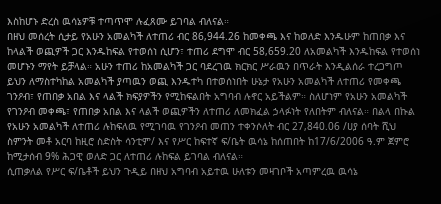እስከሆኑ ድረስ ዉሳኔዎቹ ተጣጥሞ ሉፈጸሙ ይገባል ብለናል።
በዘህ መሰረት ሲታይ የአሁን አመልካች ለተጠሪ ብር 86,944.26 ከመቀጫ እና ከወለድ እንዱሁም ከጠበቃ እና ከላልች ወጪዎች ጋር እንዱከፍል የተወሰነ ሲሆን፣ ተጠሪ ደግሞ ብር 58,659.20 ለአመልካች እንዱከፍል የተወሰነ መሆኑን ማየት ይቻላል። አሁን ተጠሪ ከአመልካች ጋር ባደረገዉ ክርክር ሥራዉን በጥራት እንዲልሰራ ተረጋግጦ ይህን ለማስተካከል አመልካች ያጣዉን ወጪ እንዱተካ በተወሰነበት ሁኔታ የአሁን አመልካች ለተጠሪ የመቀጫ ገንዖብ፣ የጠበቃ አበል እና ላልች ክፍያዎችን የሚከፍልበት አግባብ ሉኖር አይችልም። ስለሆነም የአሁን አመልካች የገንዖብ መቀጫ፣ የጠበቃ አበል እና ላልች ወጪዎችን ለተጠሪ ለመክፈል ኃላፉነት የለበትም ብለናል። በልላ በኩል የአሁን አመልካች ለተጠሪ ሉከፍለዉ የሚገባዉ የገንዖብ መጠን ተቀንሶለት ብር 27,840.06 /ሀያ ሰባት ሺህ ስምንት መቶ አርባ ከዚሮ ስድስት ሳንቲም/ እና የሥር ከፍተኛ ፍ/ቤት ዉሳኔ ከሰጠበት ከ17/6/2006 ዓ.ም ጀምሮ ከሚታሰብ 9% ሕጋዊ ወለድ ጋር ለተጠሪ ሉከፍል ይገባል ብለናል።
ሲጠቃለል የሥር ፍ/ቤቶች ይህን ጉዲይ በዘህ አግባብ አይተዉ ሁለቱን መዛገቦች አጣምረዉ ዉሳኔ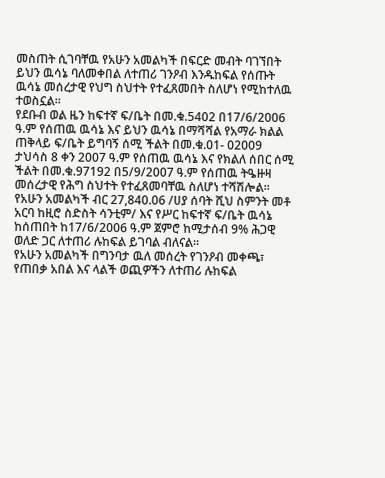መስጠት ሲገባቸዉ የአሁን አመልካች በፍርድ መብት ባገኘበት ይህን ዉሳኔ ባለመቀበል ለተጠሪ ገንዖብ እንዱከፍል የሰጡት ዉሳኔ መሰረታዊ የህግ ስህተት የተፈጸመበት ስለሆነ የሚከተለዉ ተወስኗል።
የደቡብ ወል ዜን ከፍተኛ ፍ/ቤት በመ.ቁ.5402 በ17/6/2006 ዓ.ም የሰጠዉ ዉሳኔ እና ይህን ዉሳኔ በማሻሻል የአማራ ክልል ጠቅላይ ፍ/ቤት ይግባኝ ሰሚ ችልት በመ.ቁ.01- 02009 ታህሳስ 8 ቀን 2007 ዓ.ም የሰጠዉ ዉሳኔ እና የክልለ ሰበር ሰሚ ችልት በመ.ቁ.97192 በ5/9/2007 ዓ.ም የሰጠዉ ትዔዙዛ መሰረታዊ የሕግ ስህተት የተፈጸመባቸዉ ስለሆነ ተሻሽሎል።
የአሁን አመልካች ብር 27,840.06 /ሀያ ሰባት ሺህ ስምንት መቶ አርባ ከዚሮ ስድስት ሳንቲም/ እና የሥር ከፍተኛ ፍ/ቤት ዉሳኔ ከሰጠበት ከ17/6/2006 ዓ.ም ጀምሮ ከሚታሰብ 9% ሕጋዊ ወለድ ጋር ለተጠሪ ሉከፍል ይገባል ብለናል።
የአሁን አመልካች በግንባታ ዉለ መሰረት የገንዖብ መቀጫ፣ የጠበቃ አበል እና ላልች ወጪዎችን ለተጠሪ ሉከፍል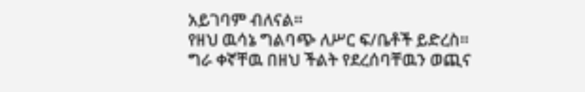አይገባም ብለናል።
የዘህ ዉሳኔ ግልባጭ ለሥር ፍ/ቤቶች ይድረስ።
ግራ ቀኛቸዉ በዘህ ችልት የደረሰባቸዉን ወጪና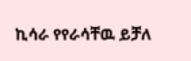ኪሳራ የየራሳቸዉ ይቻለ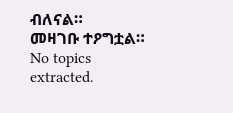ብለናል።
መዛገቡ ተዖግቷል።
No topics extracted.